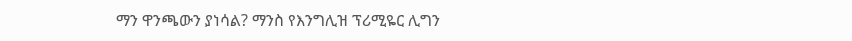ማን ዋንጫውን ያነሳል? ማንስ የእንግሊዝ ፕሪሚዬር ሊግን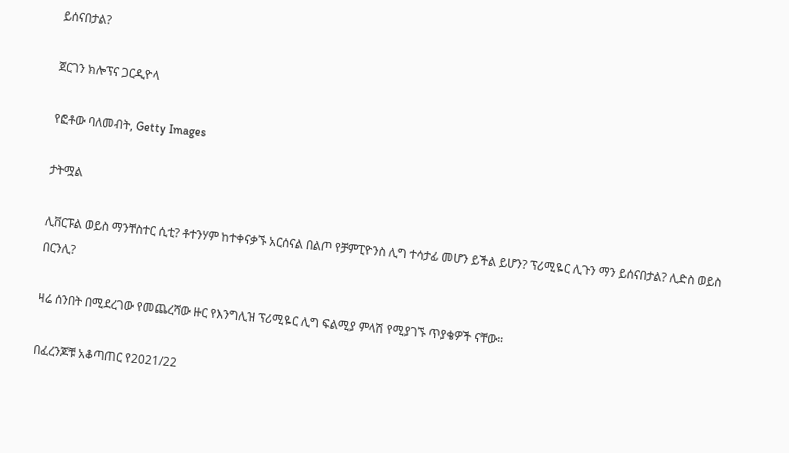ይሰናበታል?

ጀርገን ክሎፕና ጋርዲዮላ

የፎቶው ባለመብት, Getty Images

ታትሟል

ሊቨርፑል ወይስ ማንቸስተር ሲቲ? ቶተንሃም ከተቀናቃኙ አርሰናል በልጦ የቻምፒዮንስ ሊግ ተሳታፊ መሆን ይችል ይሆን? ፕሪሚዬር ሊጉን ማን ይሰናበታል? ሊድስ ወይስ በርንሊ?

ዛሬ ሰንበት በሚደረገው የመጨረሻው ዙር የእንግሊዝ ፕሪሚዬር ሊግ ፍልሚያ ምላሽ የሚያገኙ ጥያቄዎች ናቸው።

በፈረንጆቹ አቆጣጠር የ2021/22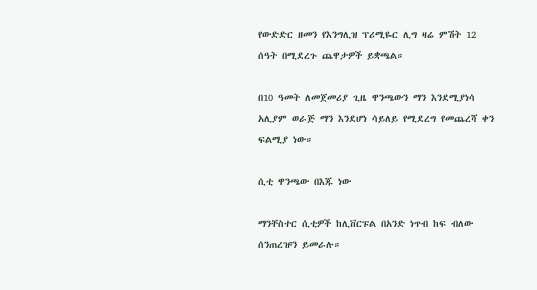የውድድር ዘመን የእንግሊዝ ፕሪሚዬር ሊግ ዛሬ ምሽት 12 ሰዓት በሚደረጉ ጨዋታዎች ይቋጫል።

በ10 ዓመት ለመጀመሪያ ጊዜ ዋንጫውን ማን እንደሚያነሳ አሊያም ወራጅ ማን እንደሆነ ሳይለይ የሚደረግ የመጨረሻ ቀን ፍልሚያ ነው።

ሲቲ ዋንጫው በእጁ ነው

ማንቸስተር ሲቲዎች ከሊቨርፑል በአንድ ነጥብ ከፍ ብለው ሰንጠረዡን ይመራሉ።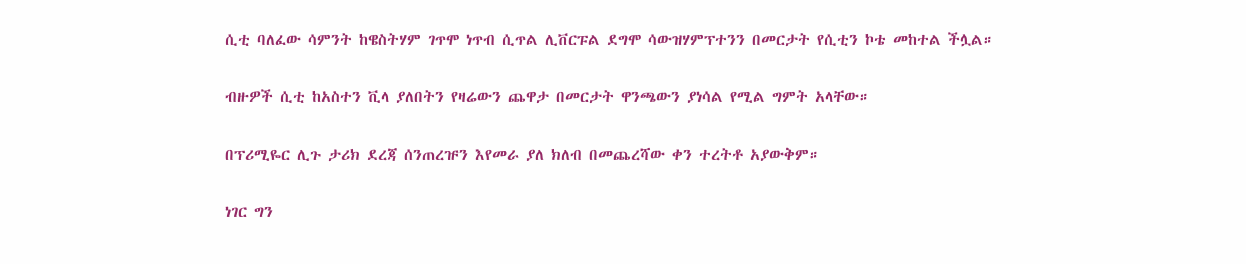ሲቲ ባለፈው ሳምንት ከዌስትሃም ገጥሞ ነጥብ ሲጥል ሊቨርፑል ደግሞ ሳውዝሃምፕተንን በመርታት የሲቲን ኮቴ መከተል ችሏል።

ብዙዎች ሲቲ ከአስተን ቪላ ያለበትን የዛሬውን ጨዋታ በመርታት ዋንጫውን ያነሳል የሚል ግምት አላቸው።

በፕሪሚዬር ሊጉ ታሪክ ደረጃ ሰንጠረዡን እየመራ ያለ ክለብ በመጨረሻው ቀን ተረትቶ አያውቅም።

ነገር ግን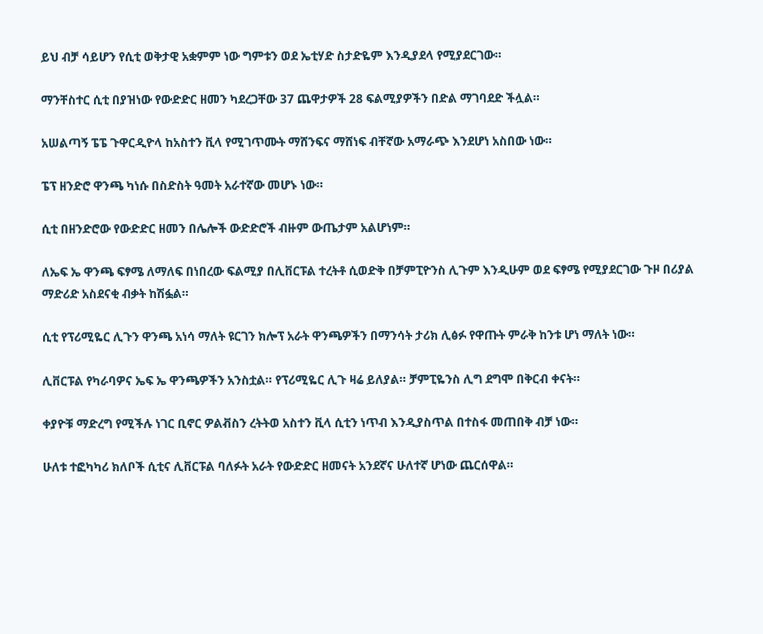ይህ ብቻ ሳይሆን የሲቲ ወቅታዊ አቋምም ነው ግምቱን ወደ ኤቲሃድ ስታድዬም እንዲያደላ የሚያደርገው።

ማንቸስተር ሲቲ በያዝነው የውድድር ዘመን ካደረጋቸው 37 ጨዋታዎች 28 ፍልሚያዎችን በድል ማገባደድ ችሏል።

አሠልጣኝ ፔፔ ጉዋርዲዮላ ከአስተን ቪላ የሚገጥሙት ማሸንፍና ማሸነፍ ብቸኛው አማራጭ እንደሆነ አስበው ነው።

ፔፕ ዘንድሮ ዋንጫ ካነሱ በስድስት ዓመት አራተኛው መሆኑ ነው።

ሲቲ በዘንድሮው የውድድር ዘመን በሌሎች ውድድሮች ብዙም ውጤታም አልሆነም።

ለኤፍ ኤ ዋንጫ ፍፃሜ ለማለፍ በነበረው ፍልሚያ በሊቨርፑል ተረትቶ ሲወድቅ በቻምፒዮንስ ሊጉም እንዲሁም ወደ ፍፃሜ የሚያደርገው ጉዞ በሪያል ማድሪድ አስደናቂ ብቃት ከሽፏል።

ሲቲ የፕሪሚዬር ሊጉን ዋንጫ አነሳ ማለት ዩርገን ክሎፕ አራት ዋንጫዎችን በማንሳት ታሪክ ሊፅፉ የዋጡት ምራቅ ከንቱ ሆነ ማለት ነው።

ሊቨርፑል የካራባዎና ኤፍ ኤ ዋንጫዎችን አንስቷል። የፕሪሚዬር ሊጉ ዛሬ ይለያል። ቻምፒዬንስ ሊግ ደግሞ በቅርብ ቀናት።

ቀያዮቹ ማድረግ የሚችሉ ነገር ቢኖር ዎልቭስን ረትትወ አስተን ቪላ ሲቲን ነጥብ እንዲያስጥል በተስፋ መጠበቅ ብቻ ነው።

ሁለቱ ተፎካካሪ ክለቦች ሲቲና ሊቨርፑል ባለፉት አራት የውድድር ዘመናት አንደኛና ሁለተኛ ሆነው ጨርሰዋል።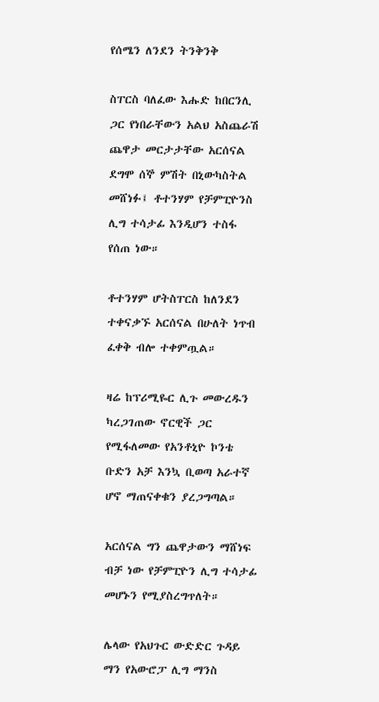የሰሜን ለንደን ትንቅንቅ

ስፐርስ ባለፈው እሑድ ከበርንሊ ጋር የነበራቸውን አልህ አስጨራሽ ጨዋታ መርታታቸው አርሰናል ደግሞ ሰኞ ምሽት በኒውካስትል መሸነፉ፤ ቶተንሃም የቻምፒዮንስ ሊግ ተሳታፊ እንዲሆን ተስፋ የሰጠ ነው።

ቶተንሃም ሆትስፐርስ ከለንደን ተቀናቃኙ አርሰናል በሁለት ነጥብ ፈቀቅ ብሎ ተቀምጧል።

ዛሬ ከፕሪሚዬር ሊጉ መውረዱን ካረጋገጠው ኖርዊች ጋር የሚፋለመው የአንቶኒዮ ኮንቴ ቡድን አቻ እንኳ ቢወጣ አራተኛ ሆኖ ማጠናቀቁን ያረጋግጣል።

አርሰናል ግን ጨዋታውን ማሸነፍ ብቻ ነው የቻምፒዮን ሊግ ተሳታፊ መሆኑን የሚያስረግጥለት።

ሌላው የአህጉር ውድድር ጉዳይ ማን የአውሮፓ ሊግ ማንስ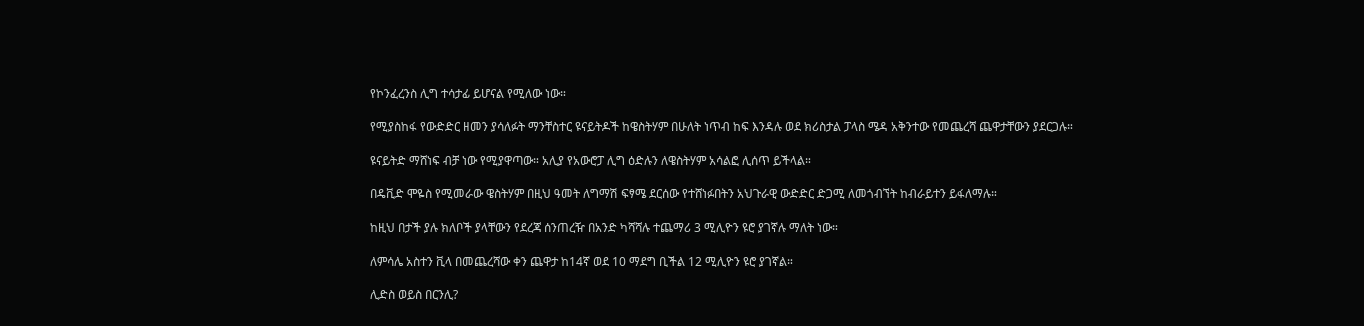የኮንፈረንስ ሊግ ተሳታፊ ይሆናል የሚለው ነው።

የሚያስከፋ የውድድር ዘመን ያሳለፉት ማንቸስተር ዩናይትዶች ከዌስትሃም በሁለት ነጥብ ከፍ እንዳሉ ወደ ክሪስታል ፓላስ ሜዳ አቅንተው የመጨረሻ ጨዋታቸውን ያደርጋሉ።

ዩናይትድ ማሸነፍ ብቻ ነው የሚያዋጣው። አሊያ የአውሮፓ ሊግ ዕድሉን ለዌስትሃም አሳልፎ ሊሰጥ ይችላል።

በዴቪድ ሞዬስ የሚመራው ዌስትሃም በዚህ ዓመት ለግማሽ ፍፃሜ ደርሰው የተሸነፉበትን አህጉራዊ ውድድር ድጋሚ ለመጎብኘት ከብራይተን ይፋለማሉ።

ከዚህ በታች ያሉ ክለቦች ያላቸውን የደረጃ ሰንጠረዥ በአንድ ካሻሻሉ ተጨማሪ 3 ሚሊዮን ዩሮ ያገኛሉ ማለት ነው።

ለምሳሌ አስተን ቪላ በመጨረሻው ቀን ጨዋታ ከ14ኛ ወደ 10 ማደግ ቢችል 12 ሚሊዮን ዩሮ ያገኛል።

ሊድስ ወይስ በርንሊ?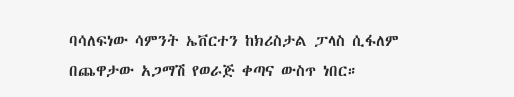ባሳለፍነው ሳምንት ኤቨርተን ከክሪስታል ፓላስ ሲፋለም በጨዋታው አጋማሽ የወራጅ ቀጣና ውስጥ ነበር።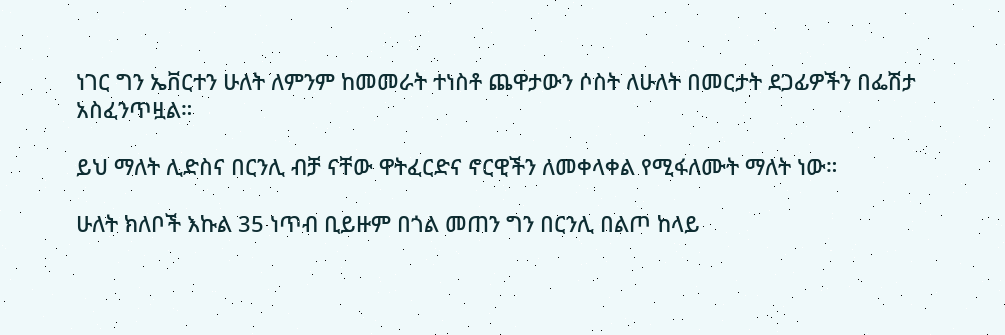ነገር ግን ኤቨርተን ሁለት ለምንም ከመመራት ተነስቶ ጨዋታውን ሶስት ለሁለት በመርታት ደጋፊዎችን በፌሽታ አስፈንጥዟል።

ይህ ማለት ሊድስና በርንሊ ብቻ ናቸው ዋትፈርድና ኖርዊችን ለመቀላቀል የሚፋለሙት ማለት ነው።

ሁለት ክለቦች እኩል 35 ነጥብ ቢይዙም በጎል መጠን ግን በርንሊ በልጦ ከላይ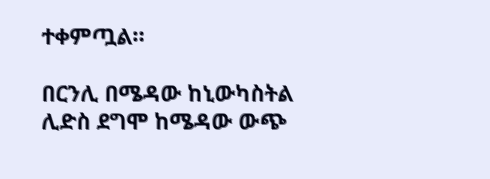ተቀምጧል።

በርንሊ በሜዳው ከኒውካስትል ሊድስ ደግሞ ከሜዳው ውጭ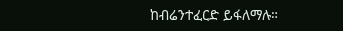ከብሬንተፈርድ ይፋለማሉ።